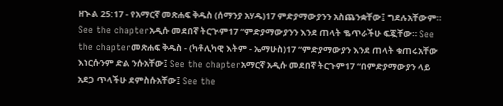ዘኍል 25:17 - የአማርኛ መጽሐፍ ቅዱስ (ሰማንያ አሃዱ)17 ምድያማውያንን አስጨንቋቸው፤ ግደሉአቸውም። See the chapterአዲሱ መደበኛ ትርጒም17 “ምድያማውያንን እንደ ጠላት ቈጥራችሁ ፍጇቸው። See the chapterመጽሐፍ ቅዱስ - (ካቶሊካዊ እትም - ኤማሁስ)17 “ምድያማውያን እንደ ጠላት ቁጠሩአቸው እነርሱንም ድል ንሱአቸው፤ See the chapterአማርኛ አዲሱ መደበኛ ትርጉም17 “በምድያማውያን ላይ አደጋ ጥላችሁ ደምስሱአቸው፤ See the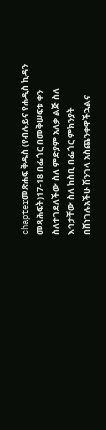chapterመጽሐፍ ቅዱስ (የብሉይና የሐዲስ ኪዳን መጻሕፍት)17-18 በፌጎር በመቅሠፍቱ ቀን ስለተገደለችው ስለ ምድያም አለቃ ልጅ ስለ እኅታቸው ስለ ከስቢ በፌጎር ምክንያት በሸነገሉአችሁ ሽንገላ አስጨንቀዋችኋልና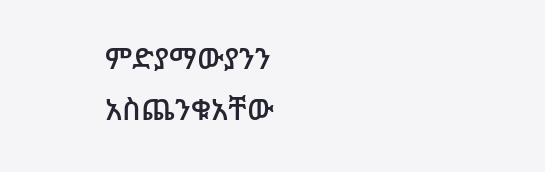ምድያማውያንን አስጨንቁአቸው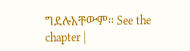ግደሉአቸውም። See the chapter |